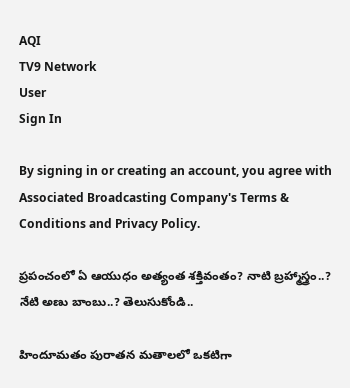AQI
TV9 Network
User
Sign In

By signing in or creating an account, you agree with Associated Broadcasting Company's Terms & Conditions and Privacy Policy.

ప్రపంచంలో ఏ ఆయుధం అత్యంత శక్తివంతం? నాటి బ్రహ్మాస్త్రం..? నేటి అణు బాంబు..? తెలుసుకోండి..

హిందూమతం పురాతన మతాలలో ఒకటిగా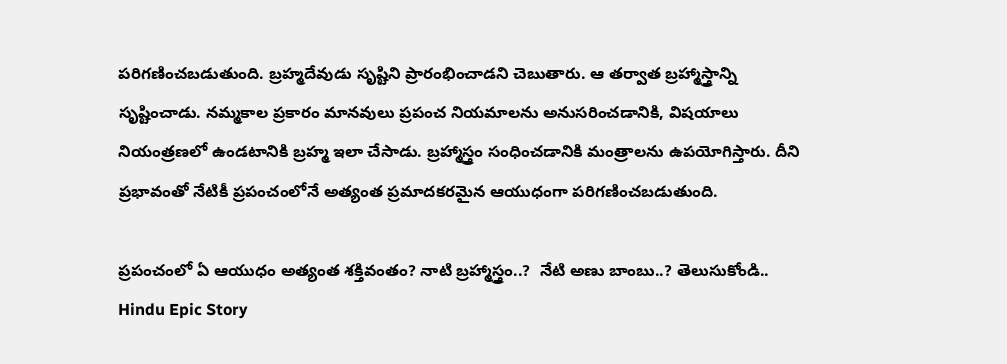పరిగణించబడుతుంది. బ్రహ్మదేవుడు సృష్టిని ప్రారంభించాడని చెబుతారు. ఆ తర్వాత బ్రహ్మాస్త్రాన్ని సృష్టించాడు. నమ్మకాల ప్రకారం మానవులు ప్రపంచ నియమాలను అనుసరించడానికి, విషయాలు నియంత్రణలో ఉండటానికి బ్రహ్మ ఇలా చేసాడు. బ్రహ్మాస్త్రం సంధించడానికి మంత్రాలను ఉపయోగిస్తారు. దీని ప్రభావంతో నేటికీ ప్రపంచంలోనే అత్యంత ప్రమాదకరమైన ఆయుధంగా పరిగణించబడుతుంది.

ప్రపంచంలో ఏ ఆయుధం అత్యంత శక్తివంతం? నాటి బ్రహ్మాస్త్రం..?  నేటి అణు బాంబు..? తెలుసుకోండి..
Hindu Epic Story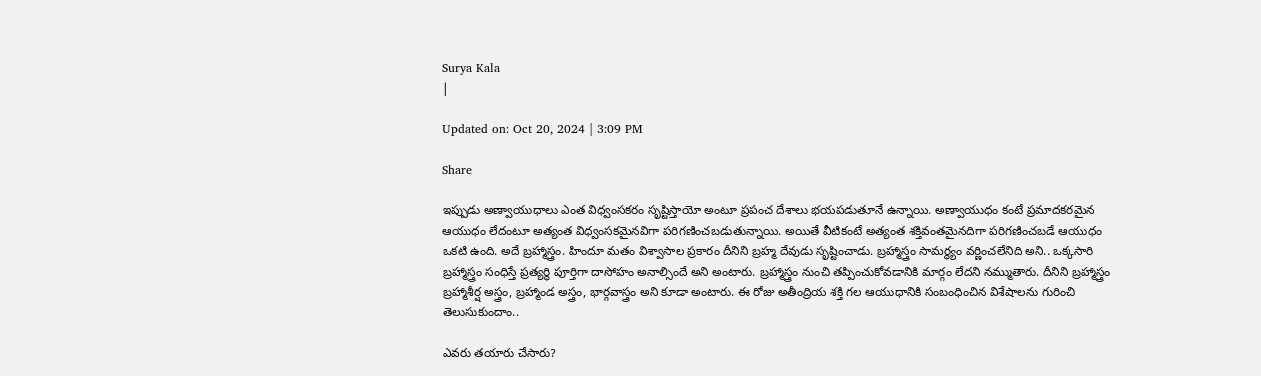Surya Kala
|

Updated on: Oct 20, 2024 | 3:09 PM

Share

ఇప్పుడు అణ్వాయుధాలు ఎంత విధ్వంసకరం సృష్టిస్తాయో అంటూ ప్రపంచ దేశాలు భయపడుతూనే ఉన్నాయి. అణ్వాయుధం కంటే ప్రమాదకరమైన ఆయుధం లేదంటూ అత్యంత విధ్వంసకమైనవిగా పరిగణించబడుతున్నాయి. అయితే వీటికంటే అత్యంత శక్తివంతమైనదిగా పరిగణించబడే ఆయుధం ఒకటి ఉంది. అదే బ్రహ్మాస్త్రం. హిందూ మతం విశ్వాసాల ప్రకారం దీనిని బ్రహ్మ దేవుడు సృష్టించాడు. బ్రహ్మాస్త్రం సామర్థ్యం వర్ణించలేనిది అని.. ఒక్కసారి బ్రహ్మాస్త్రం సంధిస్తే ప్రత్యర్థి పూర్తిగా దాసోహం అనాల్సిందే అని అంటారు. బ్రహ్మాస్త్రం నుంచి తప్పించుకోవడానికి మార్గం లేదని నమ్ముతారు. దీనిని బ్రహ్మాస్త్రం బ్రహ్మాశీర్ష అస్త్రం, బ్రహ్మాండ అస్త్రం, భార్గవాస్త్రం అని కూడా అంటారు. ఈ రోజు అతీంద్రియ శక్తి గల ఆయుధానికి సంబంధించిన విశేషాలను గురించి తెలుసుకుందాం..

ఎవరు తయారు చేసారు?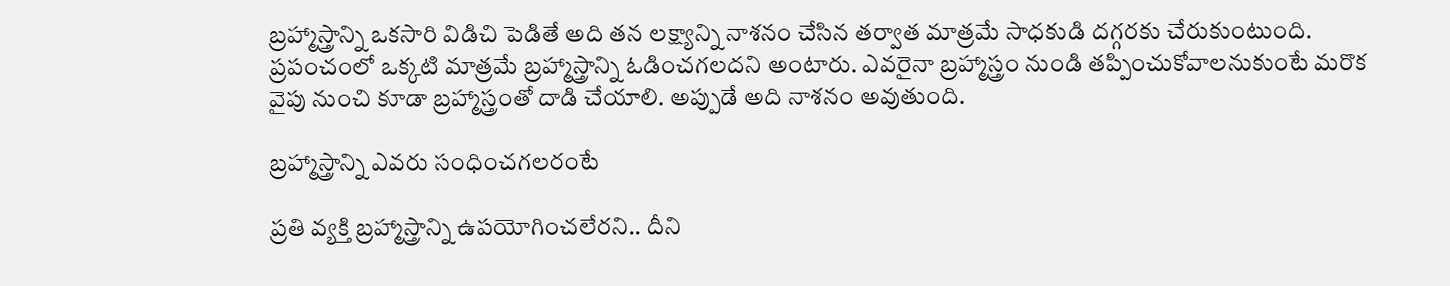బ్రహ్మాస్త్రాన్ని ఒకసారి విడిచి పెడితే అది తన లక్ష్యాన్ని నాశనం చేసిన తర్వాత మాత్రమే సాధకుడి దగ్గరకు చేరుకుంటుంది. ప్రపంచంలో ఒక్కటి మాత్రమే బ్రహ్మాస్త్రాన్ని ఓడించగలదని అంటారు. ఎవరైనా బ్రహ్మాస్త్రం నుండి తప్పించుకోవాలనుకుంటే మరొక వైపు నుంచి కూడా బ్రహ్మాస్త్రంతో దాడి చేయాలి. అప్పుడే అది నాశనం అవుతుంది.

బ్రహ్మాస్త్రాన్ని ఎవరు సంధించగలరంటే

ప్రతి వ్యక్తి బ్రహ్మాస్త్రాన్ని ఉపయోగించలేరని.. దీని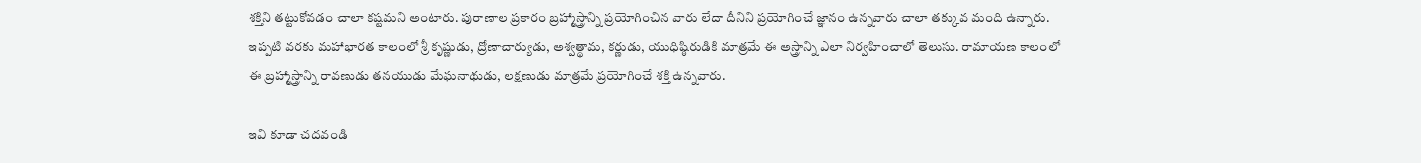శక్తిని తట్టుకోవడం చాలా కష్టమని అంటారు. పురాణాల ప్రకారం బ్రహ్మాస్త్రాన్ని ప్రయోగించిన వారు లేదా దీనిని ప్రయోగించే జ్ఞానం ఉన్నవారు చాలా తక్కువ మంది ఉన్నారు. ఇప్పటి వరకు మహాభారత కాలంలో శ్రీ కృష్ణుడు, ద్రోణాచార్యుడు, అశ్వత్థామ, కర్ణుడు, యుధిష్ఠిరుడికి మాత్రమే ఈ అస్త్రాన్ని ఎలా నిర్వహించాలో తెలుసు. రామాయణ కాలంలో ఈ బ్రహ్మాస్త్రాన్ని రావణుడు తనయుడు మేఘనాథుడు, లక్షణుడు మాత్రమే ప్రయోగించే శక్తి ఉన్నవారు.

ఇవి కూడా చదవండి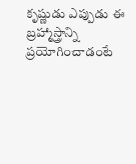కృష్ణుడు ఎప్పుడు ఈ బ్రహ్మాస్త్రాన్ని ప్రయోగించాడంటే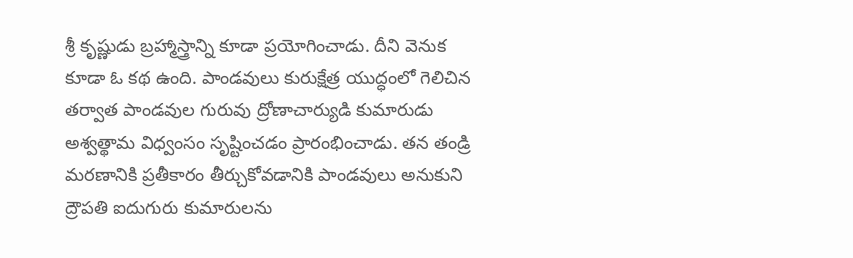శ్రీ కృష్ణుడు బ్రహ్మాస్త్రాన్ని కూడా ప్రయోగించాడు. దీని వెనుక కూడా ఓ కథ ఉంది. పాండవులు కురుక్షేత్ర యుద్ధంలో గెలిచిన తర్వాత పాండవుల గురువు ద్రోణాచార్యుడి కుమారుడు అశ్వత్థామ విధ్వంసం సృష్టించడం ప్రారంభించాడు. తన తండ్రి మరణానికి ప్రతీకారం తీర్చుకోవడానికి పాండవులు అనుకుని ద్రౌపతి ఐదుగురు కుమారులను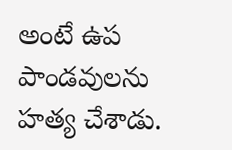అంటే ఉప పాండవులను హత్య చేశాడు.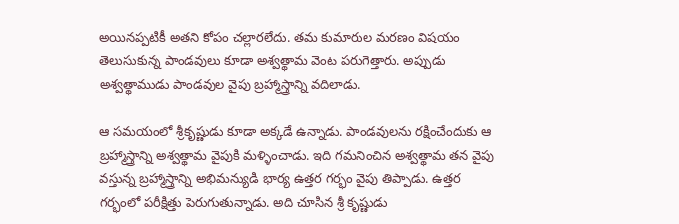అయినప్పటికీ అతని కోపం చల్లారలేదు. తమ కుమారుల మరణం విషయం తెలుసుకున్న పాండవులు కూడా అశ్వత్థామ వెంట పరుగెత్తారు. అప్పుడు అశ్వత్థాముడు పాండవుల వైపు బ్రహ్మాస్త్రాన్ని వదిలాడు.

ఆ సమయంలో శ్రీకృష్ణుడు కూడా అక్కడే ఉన్నాడు. పాండవులను రక్షించేందుకు ఆ బ్రహ్మాస్త్రాన్ని అశ్వత్థామ వైపుకి మళ్ళించాడు. ఇది గమనించిన అశ్వత్థామ తన వైపు వస్తున్న బ్రహ్మాస్త్రాన్ని అభిమన్యుడి భార్య ఉత్తర గర్భం వైపు తిప్పాడు. ఉత్తర గర్భంలో పరీక్షిత్తు పెరుగుతున్నాడు. అది చూసిన శ్రీ కృష్ణుడు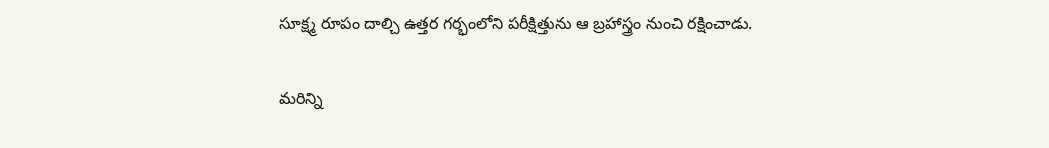సూక్ష్మ రూపం దాల్చి ఉత్తర గర్భంలోని పరీక్షిత్తును ఆ బ్రహాస్త్రం నుంచి రక్షించాడు.

మరిన్ని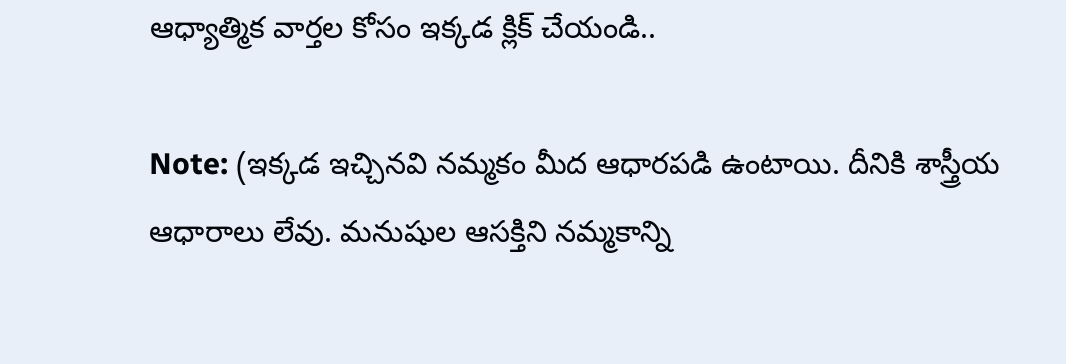ఆధ్యాత్మిక వార్తల కోసం ఇక్కడ క్లిక్ చేయండి..

Note: (ఇక్కడ ఇచ్చినవి నమ్మకం మీద ఆధారపడి ఉంటాయి. దీనికి శాస్త్రీయ ఆధారాలు లేవు. మనుషుల ఆసక్తిని నమ్మకాన్ని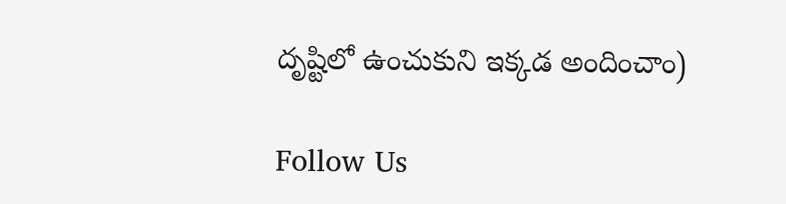దృష్టిలో ఉంచుకుని ఇక్కడ అందించాం)

Follow Us